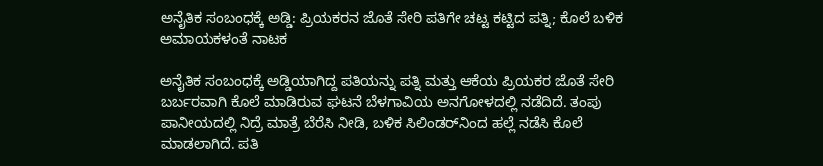ಅನೈತಿಕ ಸಂಬಂಧಕ್ಕೆ ಅಡ್ಡಿ: ಪ್ರಿಯಕರನ ಜೊತೆ ಸೇರಿ ಪತಿಗೇ ಚಟ್ಟ ಕಟ್ಟಿದ ಪತ್ನಿ; ಕೊಲೆ ಬಳಿಕ ಅಮಾಯಕಳಂತೆ ನಾಟಕ

ಅನೈತಿಕ ಸಂಬಂಧಕ್ಕೆ ಅಡ್ಡಿಯಾಗಿದ್ದ ಪತಿಯನ್ನು ಪತ್ನಿ ಮತ್ತು ಆಕೆಯ ಪ್ರಿಯಕರ ಜೊತೆ ಸೇರಿ ಬರ್ಬರವಾಗಿ ಕೊಲೆ ಮಾಡಿರುವ ಘಟನೆ ಬೆಳಗಾವಿಯ ಅನಗೋಳದಲ್ಲಿ ನಡೆದಿದೆ. ತಂಪು ಪಾನೀಯದಲ್ಲಿ ನಿದ್ರೆ ಮಾತ್ರೆ ಬೆರೆಸಿ ನೀಡಿ, ಬಳಿಕ ಸಿಲಿಂಡರ್‌ನಿಂದ ಹಲ್ಲೆ ನಡೆಸಿ ಕೊಲೆ ಮಾಡಲಾಗಿದೆ. ಪತಿ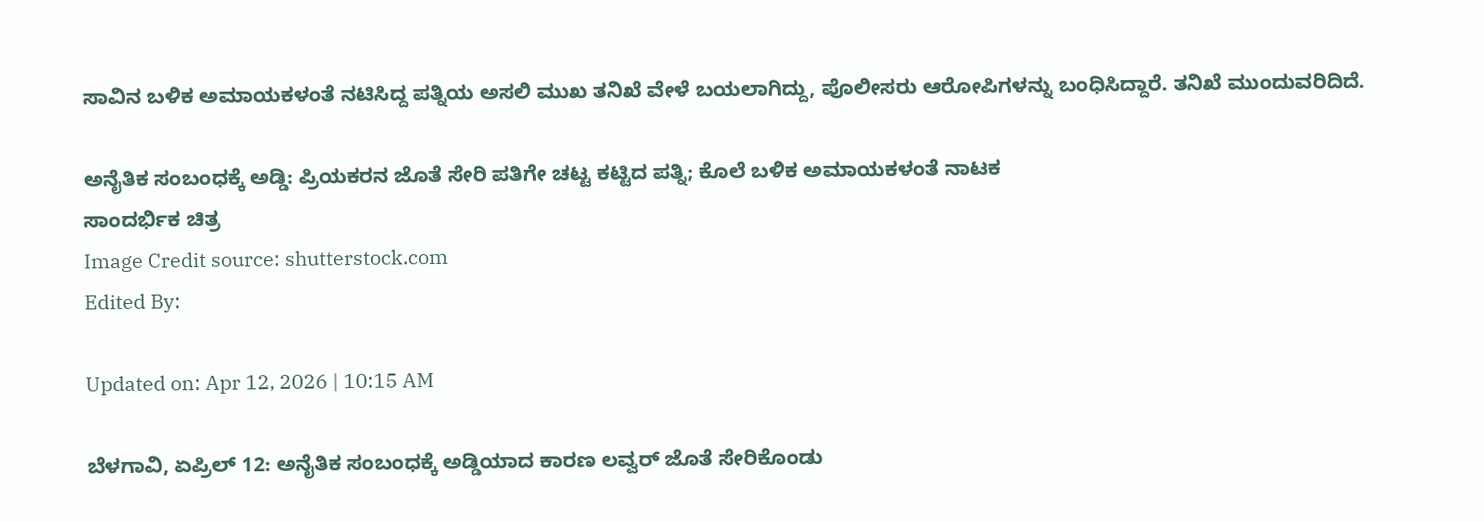ಸಾವಿನ ಬಳಿಕ ಅಮಾಯಕಳಂತೆ ನಟಿಸಿದ್ದ ಪತ್ನಿಯ ಅಸಲಿ ಮುಖ ತನಿಖೆ ವೇಳೆ ಬಯಲಾಗಿದ್ದು, ಪೊಲೀಸರು ಆರೋಪಿಗಳನ್ನು ಬಂಧಿಸಿದ್ದಾರೆ. ತನಿಖೆ ಮುಂದುವರಿದಿದೆ.

ಅನೈತಿಕ ಸಂಬಂಧಕ್ಕೆ ಅಡ್ಡಿ: ಪ್ರಿಯಕರನ ಜೊತೆ ಸೇರಿ ಪತಿಗೇ ಚಟ್ಟ ಕಟ್ಟಿದ ಪತ್ನಿ; ಕೊಲೆ ಬಳಿಕ ಅಮಾಯಕಳಂತೆ ನಾಟಕ
ಸಾಂದರ್ಭಿಕ ಚಿತ್ರ
Image Credit source: shutterstock.com
Edited By:

Updated on: Apr 12, 2026 | 10:15 AM

ಬೆಳಗಾವಿ, ಏಪ್ರಿಲ್ 12: ಅನೈತಿಕ ಸಂಬಂಧಕ್ಕೆ ಅಡ್ಡಿಯಾದ ಕಾರಣ ಲವ್ವರ್ ಜೊತೆ ಸೇರಿಕೊಂಡು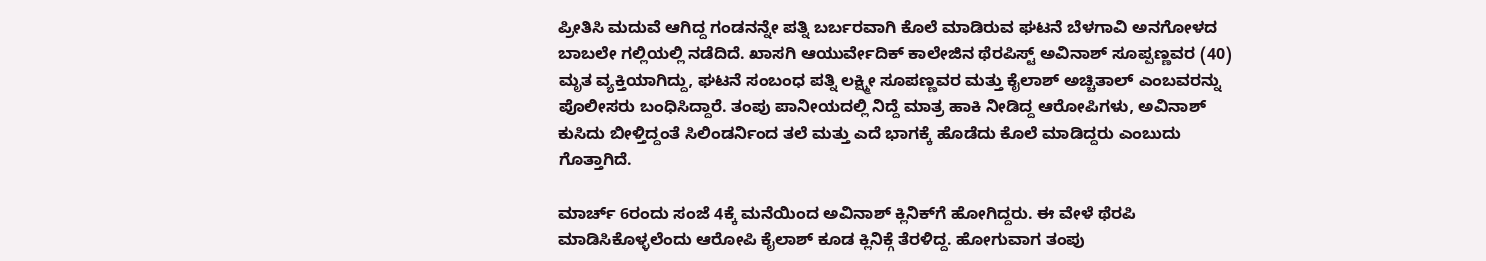ಪ್ರೀತಿಸಿ ಮದುವೆ ಆಗಿದ್ದ ಗಂಡನನ್ನೇ ಪತ್ನಿ ಬರ್ಬರವಾಗಿ ಕೊಲೆ ಮಾಡಿರುವ ಘಟನೆ ಬೆಳಗಾವಿ ಅನಗೋಳದ ಬಾಬಲೇ ಗಲ್ಲಿಯಲ್ಲಿ ನಡೆದಿದೆ. ಖಾಸಗಿ ಆಯುರ್ವೇದಿಕ್ ಕಾಲೇಜಿನ ಥೆರಪಿಸ್ಟ್ ಅವಿನಾಶ್ ಸೂಪ್ಪಣ್ಣವರ (40) ಮೃತ ವ್ಯಕ್ತಿಯಾಗಿದ್ದು, ಘಟನೆ ಸಂಬಂಧ ಪತ್ನಿ ಲಕ್ಷ್ಮೀ ಸೂಪಣ್ಣವರ ಮತ್ತು ಕೈಲಾಶ್ ಅಚ್ಚಿತಾಲ್ ಎಂಬವರನ್ನು ಪೊಲೀಸರು ಬಂಧಿಸಿದ್ದಾರೆ. ತಂಪು ಪಾನೀಯದಲ್ಲಿ ನಿದ್ದೆ ಮಾತ್ರ ಹಾಕಿ ನೀಡಿದ್ದ ಆರೋಪಿಗಳು, ಅವಿನಾಶ್ ಕುಸಿದು ಬೀಳ್ತಿದ್ದಂತೆ ಸಿಲಿಂಡರ್ನಿಂದ ತಲೆ ಮತ್ತು ಎದೆ ಭಾಗಕ್ಕೆ ಹೊಡೆದು ಕೊಲೆ ಮಾಡಿದ್ದರು ಎಂಬುದು ಗೊತ್ತಾಗಿದೆ.

ಮಾರ್ಚ್ 6ರಂದು ಸಂಜೆ 4ಕ್ಕೆ ಮನೆಯಿಂದ ಅವಿನಾಶ್ ಕ್ಲಿನಿಕ್‌ಗೆ ಹೋಗಿದ್ದರು. ಈ ವೇಳೆ ಥೆರಪಿ ಮಾಡಿಸಿಕೊಳ್ಳಲೆಂದು ಆರೋಪಿ ಕೈಲಾಶ್ ಕೂಡ ಕ್ಲಿನಿಕ್ಗೆ ತೆರಳಿದ್ದ. ಹೋಗುವಾಗ ತಂಪು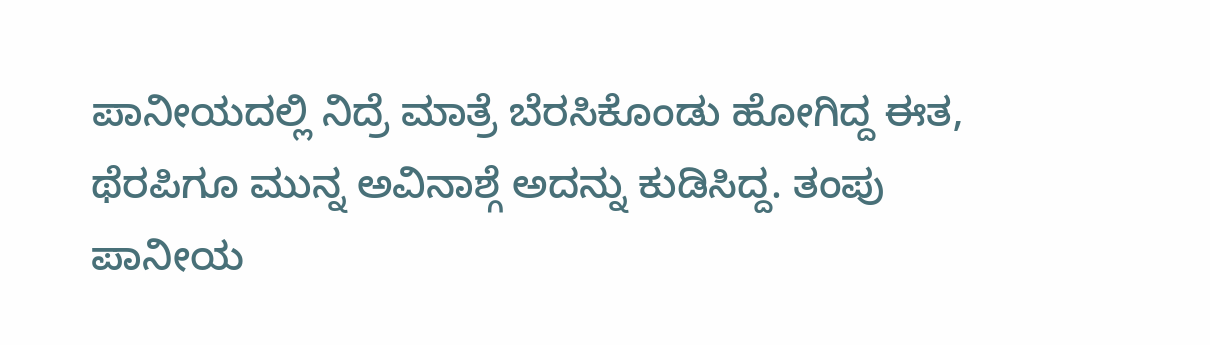ಪಾನೀಯದಲ್ಲಿ ನಿದ್ರೆ ಮಾತ್ರೆ ಬೆರಸಿಕೊಂಡು ಹೋಗಿದ್ದ ಈತ, ಥೆರಪಿಗೂ ಮುನ್ನ ಅವಿನಾಶ್ಗೆ ಅದನ್ನು ಕುಡಿಸಿದ್ದ. ತಂಪು ಪಾನೀಯ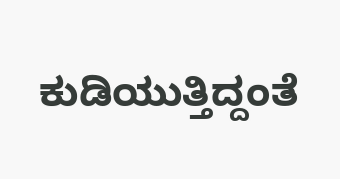ಕುಡಿಯುತ್ತಿದ್ದಂತೆ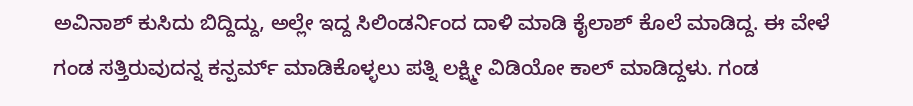ಅವಿನಾಶ್ ಕುಸಿದು ಬಿದ್ದಿದ್ದು, ಅಲ್ಲೇ ಇದ್ದ ಸಿಲಿಂಡರ್ನಿಂದ ದಾಳಿ ಮಾಡಿ ಕೈಲಾಶ್ ಕೊಲೆ ಮಾಡಿದ್ದ. ಈ ವೇಳೆ ಗಂಡ ಸತ್ತಿರುವುದನ್ನ ಕನ್ಪರ್ಮ್ ಮಾಡಿಕೊಳ್ಳಲು ಪತ್ನಿ ಲಕ್ಷ್ಮೀ ವಿಡಿಯೋ ಕಾಲ್ ಮಾಡಿದ್ದಳು. ಗಂಡ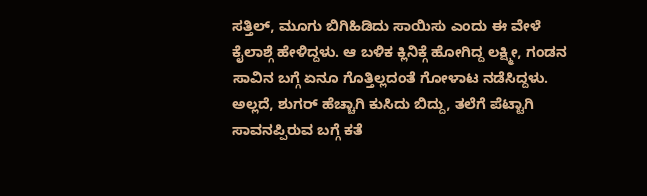ಸತ್ತಿಲ್, ಮೂಗು ಬಿಗಿಹಿಡಿದು ಸಾಯಿಸು ಎಂದು ಈ ವೇಳೆ ಕೈಲಾಶ್ಗೆ ಹೇಳಿದ್ದಳು. ಆ ಬಳಿಕ ಕ್ಲಿನಿಕ್ಗೆ ಹೋಗಿದ್ದ ಲಕ್ಷ್ಮೀ, ಗಂಡನ ಸಾವಿನ ಬಗ್ಗೆ ಏನೂ ಗೊತ್ತಿಲ್ಲದಂತೆ ಗೋಳಾಟ ನಡೆಸಿದ್ದಳು. ಅಲ್ಲದೆ, ಶುಗರ್ ಹೆಚ್ಚಾಗಿ ಕುಸಿದು ಬಿದ್ದು, ತಲೆಗೆ ಪೆಟ್ಟಾಗಿ ಸಾವನಪ್ಪಿರುವ ಬಗ್ಗೆ ಕತೆ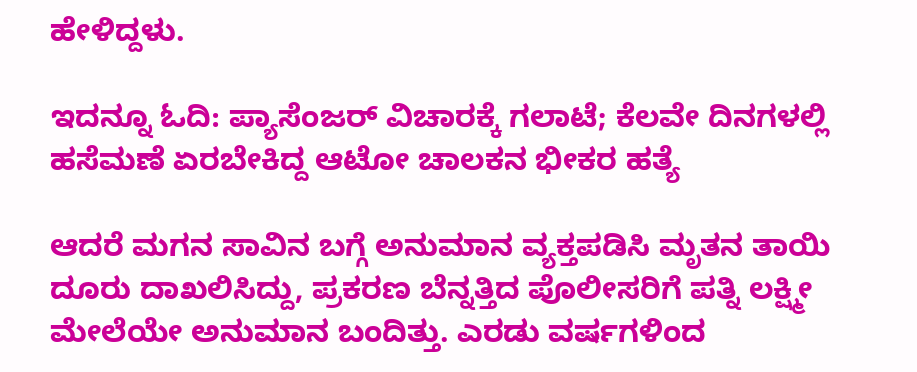ಹೇಳಿದ್ದಳು.

ಇದನ್ನೂ ಓದಿ: ಪ್ಯಾಸೆಂಜರ್ ವಿಚಾರಕ್ಕೆ ಗಲಾಟೆ; ಕೆಲವೇ ದಿನಗಳಲ್ಲಿ ಹಸೆಮಣೆ ಏರಬೇಕಿದ್ದ ಆಟೋ ಚಾಲಕನ ಭೀಕರ ಹತ್ಯೆ

ಆದರೆ ಮಗನ ಸಾವಿನ ಬಗ್ಗೆ ಅನುಮಾನ ವ್ಯಕ್ತಪಡಿಸಿ ಮೃತನ ತಾಯಿ ದೂರು ದಾಖಲಿಸಿದ್ದು, ಪ್ರಕರಣ ಬೆನ್ನತ್ತಿದ ಪೊಲೀಸರಿಗೆ ಪತ್ನಿ ಲಕ್ಷ್ಮೀ ಮೇಲೆಯೇ ಅನುಮಾನ ಬಂದಿತ್ತು. ಎರಡು ವರ್ಷಗಳಿಂದ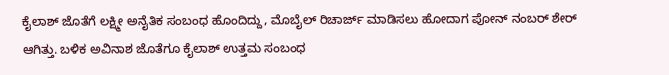ಕೈಲಾಶ್ ಜೊತೆಗೆ ಲಕ್ಷ್ಮೀ ಅನೈತಿಕ ಸಂಬಂಧ ಹೊಂದಿದ್ದು, ಮೊಬೈಲ್ ರಿಚಾರ್ಜ್ ಮಾಡಿಸಲು ಹೋದಾಗ ಪೋನ್ ನಂಬರ್ ಶೇರ್ ಆಗಿತ್ತು. ಬಳಿಕ ಅವಿನಾಶ ಜೊತೆಗೂ ಕೈಲಾಶ್ ಉತ್ತಮ ಸಂಬಂಧ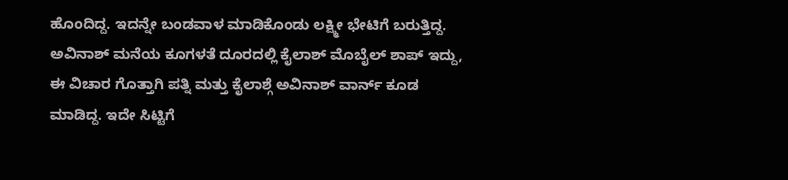ಹೊಂದಿದ್ದ. ಇದನ್ನೇ ಬಂಡವಾಳ ಮಾಡಿಕೊಂಡು ಲಕ್ಷ್ಮೀ ಭೇಟಿಗೆ ಬರುತ್ತಿದ್ದ. ಅವಿನಾಶ್ ಮನೆಯ ಕೂಗಳತೆ ದೂರದಲ್ಲಿ ಕೈಲಾಶ್ ಮೊಬೈಲ್ ಶಾಪ್ ಇದ್ದು, ಈ ವಿಚಾರ ಗೊತ್ತಾಗಿ ಪತ್ನಿ ಮತ್ತು ಕೈಲಾಶ್ಗೆ ಅವಿನಾಶ್ ವಾರ್ನ್ ಕೂಡ ಮಾಡಿದ್ದ. ಇದೇ ಸಿಟ್ಟಿಗೆ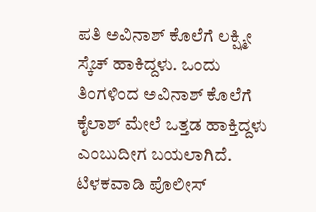ಪತಿ ಅವಿನಾಶ್ ಕೊಲೆಗೆ ಲಕ್ಷ್ಮೀ ಸ್ಕೆಚ್ ಹಾಕಿದ್ದಳು. ಒಂದು ತಿಂಗಳಿಂದ ಅವಿನಾಶ್ ಕೊಲೆಗೆ ಕೈಲಾಶ್‌ ಮೇಲೆ ಒತ್ತಡ ಹಾಕ್ತಿದ್ದಳು ಎಂಬುದೀಗ ಬಯಲಾಗಿದೆ. ಟಿಳಕವಾಡಿ ಪೊಲೀಸ್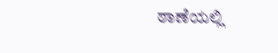ಠಾಣೆಯಲ್ಲಿ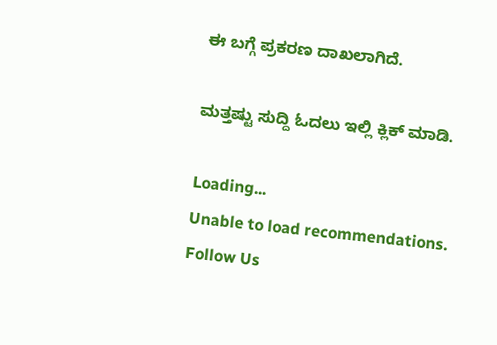ಈ ಬಗ್ಗೆ ಪ್ರಕರಣ ದಾಖಲಾಗಿದೆ.

ಮತ್ತಷ್ಟು ಸುದ್ದಿ ಓದಲು ಇಲ್ಲಿ ಕ್ಲಿಕ್ ಮಾಡಿ.

Loading...
Unable to load recommendations.
Follow Us